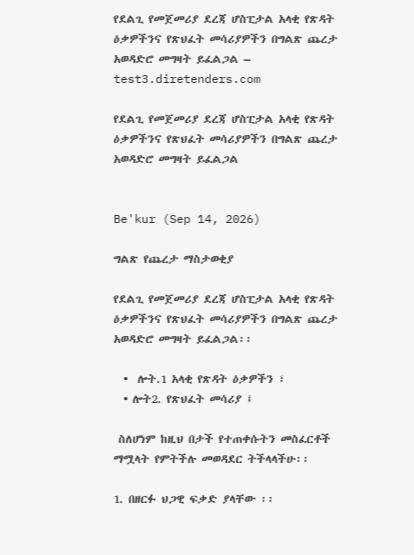የደልጊ የመጀመሪያ ደረጃ ሆስፒታል አላቂ የጽዳት ዕቃዎችንና የጽህፈት መሳሪያዎችን በግልጽ ጨረታ አወዳድሮ መግዛት ይፈልጋል – test3.diretenders.com

የደልጊ የመጀመሪያ ደረጃ ሆስፒታል አላቂ የጽዳት ዕቃዎችንና የጽህፈት መሳሪያዎችን በግልጽ ጨረታ አወዳድሮ መግዛት ይፈልጋል


Be'kur (Sep 14, 2026)

ግልጽ የጨረታ ማስታወቂያ

የደልጊ የመጀመሪያ ደረጃ ሆስፒታል አላቂ የጽዳት ዕቃዎችንና የጽህፈት መሳሪያዎችን በግልጽ ጨረታ አወዳድሮ መግዛት ይፈልጋል፡፡

  •  ሎት.1 አላቂ የጽዳት ዕቃዎችን ፣
  • ሎት2. የጽህፈት መሳሪያ ፤

 ስለሆነም ከዚህ በታች የተጠቀሱትን መስፈርቶች ማሟላት የምትችሉ መወዳደር ትችላላችሁ፡፡

1. በዘርፉ ህጋዊ ፍቃድ ያላቸው ፡፡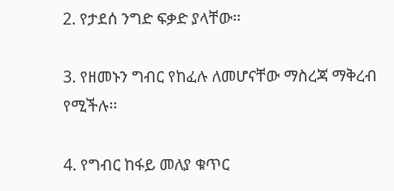2. የታደሰ ንግድ ፍቃድ ያላቸው፡፡

3. የዘመኑን ግብር የከፈሉ ለመሆናቸው ማስረጃ ማቅረብ የሚችሉ፡፡

4. የግብር ከፋይ መለያ ቁጥር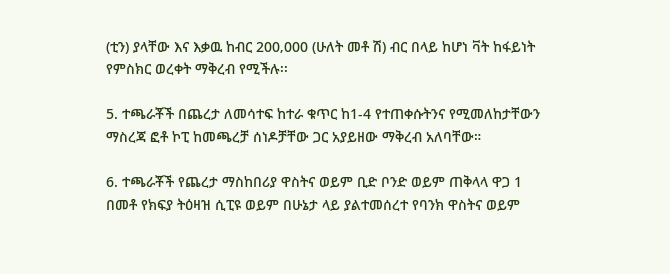(ቲን) ያላቸው እና እቃዉ ከብር 200‚000 (ሁለት መቶ ሽ) ብር በላይ ከሆነ ቫት ከፋይነት የምስክር ወረቀት ማቅረብ የሚችሉ፡፡

5. ተጫራቾች በጨረታ ለመሳተፍ ከተራ ቁጥር ከ1-4 የተጠቀሱትንና የሚመለከታቸውን ማስረጃ ፎቶ ኮፒ ከመጫረቻ ሰነዶቻቸው ጋር አያይዘው ማቅረብ አለባቸው።

6. ተጫራቾች የጨረታ ማስከበሪያ ዋስትና ወይም ቢድ ቦንድ ወይም ጠቅላላ ዋጋ 1 በመቶ የክፍያ ትዕዛዝ ሲፒዩ ወይም በሁኔታ ላይ ያልተመሰረተ የባንክ ዋስትና ወይም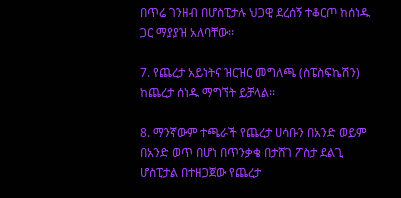በጥሬ ገንዘብ በሆስፒታሉ ህጋዊ ደረሰኝ ተቆርጦ ከሰነዱ ጋር ማያያዝ አለባቸው፡፡

7. የጨረታ አይነትና ዝርዝር መግለጫ (ስፔስፍኬሽን) ከጨረታ ሰነዱ ማግኘት ይቻላል፡፡

8. ማንኛውም ተጫራች የጨረታ ሀሳቡን በአንድ ወይም በአንድ ወጥ በሆነ በጥንቃቄ በታሸገ ፖስታ ደልጊ ሆስፒታል በተዘጋጀው የጨረታ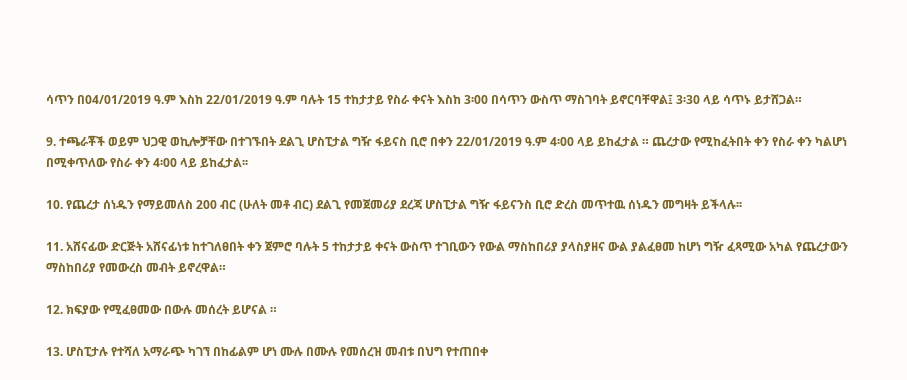ሳጥን በ04/01/2019 ዓ.ም እስከ 22/01/2019 ዓ.ም ባሉት 15 ተከታታይ የስራ ቀናት እስከ 3፡00 በሳጥን ውስጥ ማስገባት ይኖርባቸዋል፤ 3፡30 ላይ ሳጥኑ ይታሸጋል።

9. ተጫራቾች ወይም ህጋዊ ወኪሎቻቸው በተገኙበት ደልጊ ሆስፒታል ግዥ ፋይናስ ቢሮ በቀን 22/01/2019 ዓ.ም 4፡00 ላይ ይከፈታል ። ጨረታው የሚከፈትበት ቀን የስራ ቀን ካልሆነ በሚቀጥለው የስራ ቀን 4፡00 ላይ ይከፈታል፡፡

10. የጨረታ ሰነዱን የማይመለስ 200 ብር (ሁለት መቶ ብር) ደልጊ የመጀመሪያ ደረጃ ሆስፒታል ግዥ ፋይናንስ ቢሮ ድረስ መጥተዉ ሰነዱን መግዛት ይችላሉ፡፡

11. አሸናፊው ድርጅት አሸናፊነቱ ከተገለፀበት ቀን ጀምሮ ባሉት 5 ተከታታይ ቀናት ውስጥ ተገቢውን የውል ማስከበሪያ ያላስያዘና ውል ያልፈፀመ ከሆነ ግዥ ፈጻሚው አካል የጨረታውን ማስከበሪያ የመውረስ መብት ይኖረዋል።

12. ክፍያው የሚፈፀመው በውሉ መሰረት ይሆናል ።

13. ሆስፒታሉ የተሻለ አማራጭ ካገኘ በከፊልም ሆነ ሙሉ በሙሉ የመሰረዝ መብቱ በህግ የተጠበቀ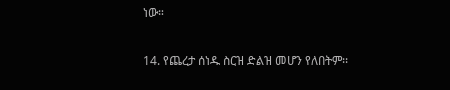ነው።

14. የጨረታ ሰነዱ ስርዝ ድልዝ መሆን የለበትም፡፡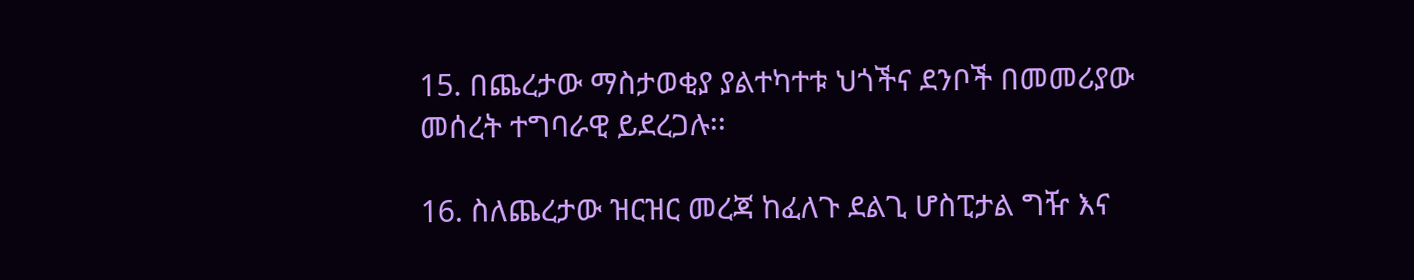15. በጨረታው ማስታወቂያ ያልተካተቱ ህጎችና ደንቦች በመመሪያው መሰረት ተግባራዊ ይደረጋሉ፡፡

16. ስለጨረታው ዝርዝር መረጃ ከፈለጉ ደልጊ ሆስፒታል ግዥ እና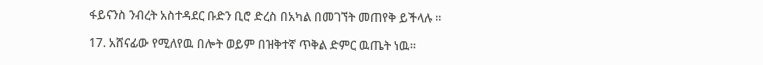ፋይናንስ ንብረት አስተዳደር ቡድን ቢሮ ድረስ በአካል በመገኘት መጠየቅ ይችላሉ ።

17. አሸናፊው የሚለየዉ በሎት ወይም በዝቅተኛ ጥቅል ድምር ዉጤት ነዉ፡፡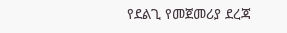የደልጊ የመጀመሪያ ደረጃ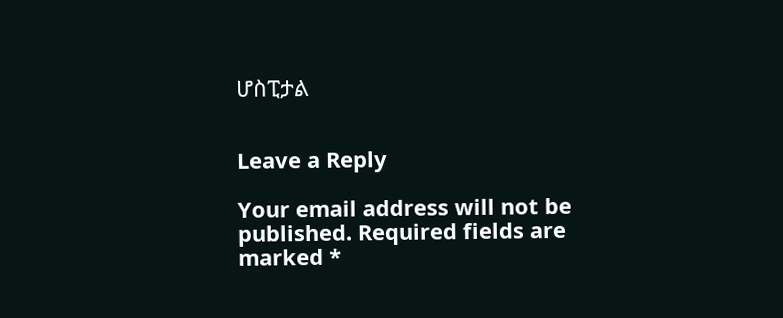ሆስፒታል


Leave a Reply

Your email address will not be published. Required fields are marked *